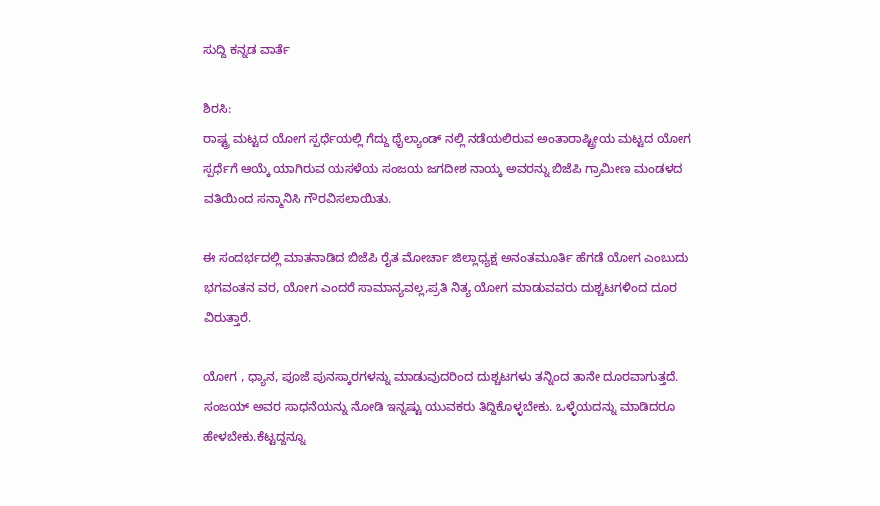ಸುದ್ದಿ ಕನ್ನಡ ವಾರ್ತೆ

ಶಿರಸಿ:
ರಾಷ್ಟ್ರ ಮಟ್ಟದ ಯೋಗ ಸ್ಪರ್ಧೆಯಲ್ಲಿ ಗೆದ್ದು ಥೈಲ್ಯಾಂಡ್ ನಲ್ಲಿ ನಡೆಯಲಿರುವ ಅಂತಾರಾಷ್ಟ್ರೀಯ ಮಟ್ಟದ ಯೋಗ ಸ್ಪರ್ಧೆಗೆ ಆಯ್ಕೆ ಯಾಗಿರುವ ಯಸಳೆಯ ಸಂಜಯ ಜಗದೀಶ ನಾಯ್ಕ ಅವರನ್ನು ಬಿಜೆಪಿ ಗ್ರಾಮೀಣ ಮಂಡಳದ ವತಿಯಿಂದ ಸನ್ಮಾನಿಸಿ ಗೌರವಿಸಲಾಯಿತು.

ಈ ಸಂದರ್ಭದಲ್ಲಿ ಮಾತನಾಡಿದ ಬಿಜೆಪಿ ರೈತ ಮೋರ್ಚಾ ಜಿಲ್ಲಾಧ್ಯಕ್ಷ ಅನಂತಮೂರ್ತಿ ಹೆಗಡೆ ಯೋಗ ಎಂಬುದು ಭಗವಂತನ ವರ, ಯೋಗ ಎಂದರೆ ಸಾಮಾನ್ಯವಲ್ಲ,ಪ್ರತಿ ನಿತ್ಯ ಯೋಗ ಮಾಡುವವರು ದುಶ್ಚಟಗಳಿಂದ ದೂರ ವಿರುತ್ತಾರೆ.

ಯೋಗ , ಧ್ಯಾನ, ಪೂಜೆ ಪುನಸ್ಕಾರಗಳನ್ನು ಮಾಡುವುದರಿಂದ ದುಶ್ಚಟಗಳು ತನ್ನಿಂದ ತಾನೇ ದೂರವಾಗುತ್ತದೆ. ಸಂಜಯ್ ಅವರ ಸಾಧನೆಯನ್ನು ನೋಡಿ ಇನ್ನಷ್ಟು ಯುವಕರು ತಿದ್ದಿಕೊಳ್ಳಬೇಕು. ಒಳ್ಳೆಯದನ್ನು ಮಾಡಿದರೂ ಹೇಳಬೇಕು.ಕೆಟ್ಟದ್ದನ್ನೂ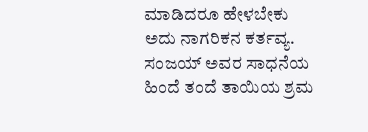ಮಾಡಿದರೂ ಹೇಳಬೇಕು ಅದು ನಾಗರಿಕನ ಕರ್ತವ್ಯ. ಸಂಜಯ್ ಅವರ ಸಾಧನೆಯ ಹಿಂದೆ ತಂದೆ ತಾಯಿಯ ಶ್ರಮ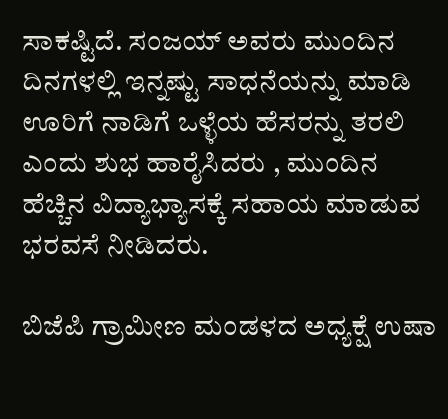ಸಾಕಷ್ಟಿದೆ. ಸಂಜಯ್ ಅವರು ಮುಂದಿನ ದಿನಗಳಲ್ಲಿ ಇನ್ನಷ್ಟು ಸಾಧನೆಯನ್ನು ಮಾಡಿ ಊರಿಗೆ ನಾಡಿಗೆ ಒಳ್ಳೆಯ ಹೆಸರನ್ನು ತರಲಿ ಎಂದು ಶುಭ ಹಾರೈಸಿದರು , ಮುಂದಿನ ಹೆಚ್ಚಿನ ವಿದ್ಯಾಭ್ಯಾಸಕ್ಕೆ ಸಹಾಯ ಮಾಡುವ ಭರವಸೆ ನೀಡಿದರು.

ಬಿಜೆಪಿ ಗ್ರಾಮೀಣ ಮಂಡಳದ ಅಧ್ಯಕ್ಷೆ ಉಷಾ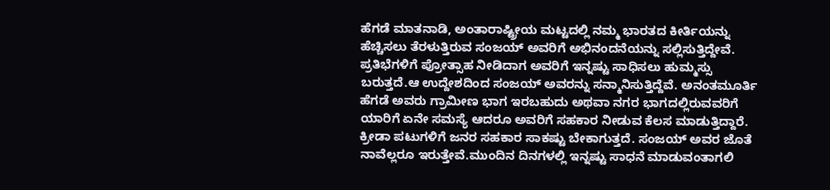ಹೆಗಡೆ ಮಾತನಾಡಿ, ಅಂತಾರಾಷ್ಟ್ರೀಯ ಮಟ್ಟದಲ್ಲಿ ನಮ್ಮ ಭಾರತದ ಕೀರ್ತಿಯನ್ನು ಹೆಚ್ಚಿಸಲು ತೆರಳುತ್ತಿರುವ ಸಂಜಯ್ ಅವರಿಗೆ ಅಭಿನಂದನೆಯನ್ನು ಸಲ್ಲಿಸುತ್ತಿದ್ದೇವೆ. ಪ್ರತಿಭೆಗಳಿಗೆ ಪ್ರೋತ್ಸಾಹ ನೀಡಿದಾಗ ಅವರಿಗೆ ಇನ್ನಷ್ಟು ಸಾಧಿಸಲು ಹುಮ್ಮಸ್ಸು ಬರುತ್ತದೆ.ಆ ಉದ್ದೇಶದಿಂದ ಸಂಜಯ್ ಅವರನ್ನು ಸನ್ಮಾನಿಸುತ್ತಿದ್ದೆವೆ‌. ಅನಂತಮೂರ್ತಿ ಹೆಗಡೆ ಅವರು ಗ್ರಾಮೀಣ ಭಾಗ ಇರಬಹುದು ಅಥವಾ ನಗರ ಭಾಗದಲ್ಲಿರುವವರಿಗೆ ಯಾರಿಗೆ ಏನೇ ಸಮಸ್ಯೆ ಆದರೂ ಅವರಿಗೆ ಸಹಕಾರ ನೀಡುವ ಕೆಲಸ ಮಾಡುತ್ತಿದ್ದಾರೆ. ಕ್ರೀಡಾ ಪಟುಗಳಿಗೆ ಜನರ ಸಹಕಾರ ಸಾಕಷ್ಟು ಬೇಕಾಗುತ್ತದೆ. ಸಂಜಯ್ ಅವರ ಜೊತೆ ನಾವೆಲ್ಲರೂ ಇರುತ್ತೇವೆ.ಮುಂದಿನ ದಿನಗಳಲ್ಲಿ ಇನ್ನಷ್ಟು ಸಾಧನೆ ಮಾಡುವಂತಾಗಲಿ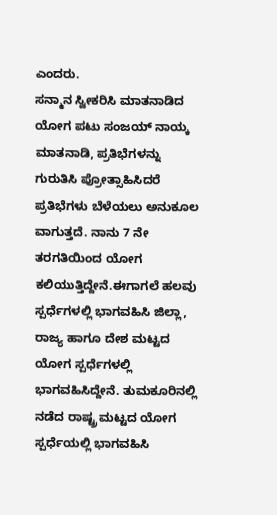ಎಂದರು.
ಸನ್ಮಾನ ಸ್ವೀಕರಿಸಿ ಮಾತನಾಡಿದ ಯೋಗ ಪಟು ಸಂಜಯ್ ನಾಯ್ಕ ಮಾತನಾಡಿ, ಪ್ರತಿಭೆಗಳನ್ನು ಗುರುತಿಸಿ ಪ್ರೋತ್ಸಾಹಿಸಿದರೆ ಪ್ರತಿಭೆಗಳು ಬೆಳೆಯಲು ಅನುಕೂಲ ವಾಗುತ್ತದೆ. ನಾನು 7 ನೇ ತರಗತಿಯಿಂದ ಯೋಗ ಕಲಿಯುತ್ತಿದ್ದೇನೆ.ಈಗಾಗಲೆ ಹಲವು ಸ್ಪರ್ಧೆಗಳಲ್ಲಿ ಭಾಗವಹಿಸಿ ಜಿಲ್ಲಾ, ರಾಜ್ಯ ಹಾಗೂ ದೇಶ ಮಟ್ಟದ ಯೋಗ ಸ್ಪರ್ಧೆಗಳಲ್ಲಿ ಭಾಗವಹಿಸಿದ್ದೇನೆ. ತುಮಕೂರಿನಲ್ಲಿ ನಡೆದ ರಾಷ್ಟ್ರ ಮಟ್ಟದ ಯೋಗ ಸ್ಪರ್ಧೆಯಲ್ಲಿ ಭಾಗವಹಿಸಿ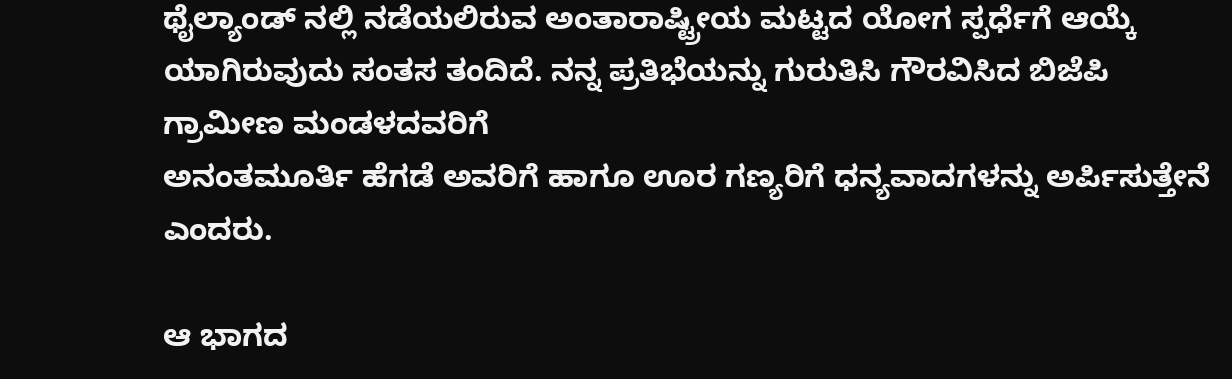ಥೈಲ್ಯಾಂಡ್ ನಲ್ಲಿ ನಡೆಯಲಿರುವ ಅಂತಾರಾಷ್ಟ್ರೀಯ ಮಟ್ಟದ ಯೋಗ ಸ್ಪರ್ಧೆಗೆ ಆಯ್ಕೆ ಯಾಗಿರುವುದು ಸಂತಸ ತಂದಿದೆ. ನನ್ನ ಪ್ರತಿಭೆಯನ್ನು ಗುರುತಿಸಿ ಗೌರವಿಸಿದ ಬಿಜೆಪಿ ಗ್ರಾಮೀಣ ಮಂಡಳದವರಿಗೆ
ಅನಂತಮೂರ್ತಿ ಹೆಗಡೆ ಅವರಿಗೆ ಹಾಗೂ ಊರ ಗಣ್ಯರಿಗೆ ಧನ್ಯವಾದಗಳನ್ನು ಅರ್ಪಿಸುತ್ತೇನೆ ಎಂದರು.

ಆ ಭಾಗದ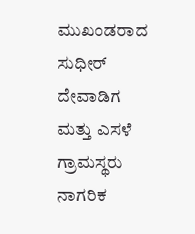ಮುಖಂಡರಾದ ಸುಧೀರ್ ದೇವಾಡಿಗ ಮತ್ತು ಎಸಳೆ ಗ್ರಾಮಸ್ಥರು ನಾಗರಿಕ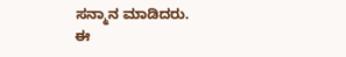ಸನ್ಮಾನ ಮಾಡಿದರು.
ಈ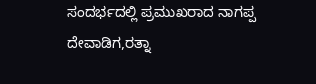ಸಂದರ್ಭದಲ್ಲಿ ಪ್ರಮುಖರಾದ ನಾಗಪ್ಪ ದೇವಾಡಿಗ,ರತ್ನಾ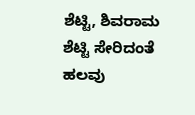ಶೆಟ್ಟಿ, ಶಿವರಾಮ ಶೆಟ್ಟಿ ಸೇರಿದಂತೆ ಹಲವು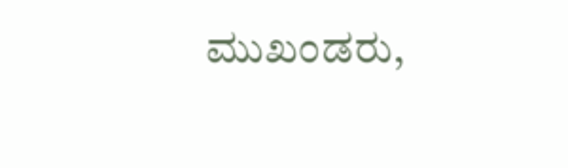ಮುಖಂಡರು,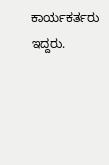ಕಾರ್ಯಕರ್ತರು ಇದ್ದರು.